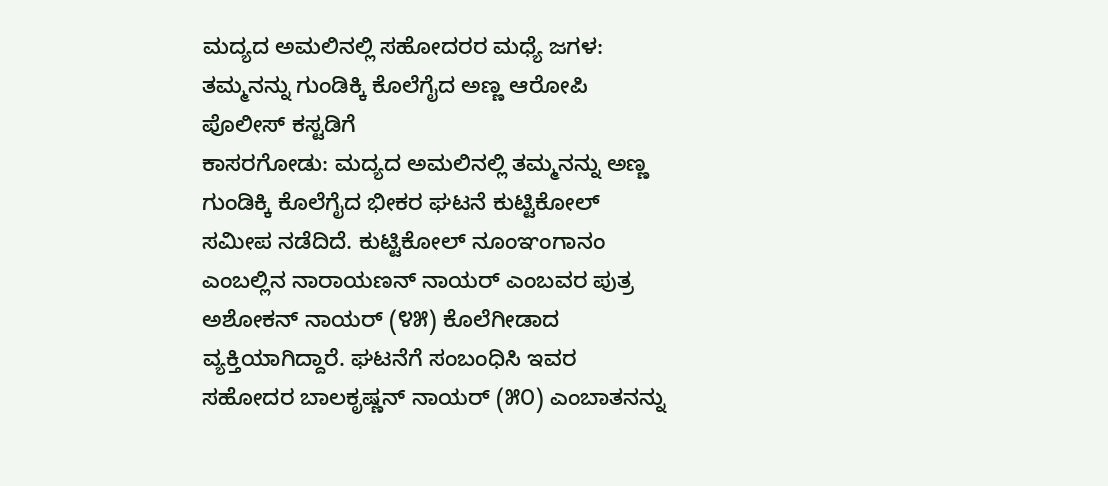ಮದ್ಯದ ಅಮಲಿನಲ್ಲಿ ಸಹೋದರರ ಮಧ್ಯೆ ಜಗಳ: ತಮ್ಮನನ್ನು ಗುಂಡಿಕ್ಕಿ ಕೊಲೆಗೈದ ಅಣ್ಣ ಆರೋಪಿ ಪೊಲೀಸ್ ಕಸ್ಟಡಿಗೆ
ಕಾಸರಗೋಡು: ಮದ್ಯದ ಅಮಲಿನಲ್ಲಿ ತಮ್ಮನನ್ನು ಅಣ್ಣ ಗುಂಡಿಕ್ಕಿ ಕೊಲೆಗೈದ ಭೀಕರ ಘಟನೆ ಕುಟ್ಟಿಕೋಲ್ ಸಮೀಪ ನಡೆದಿದೆ. ಕುಟ್ಟಿಕೋಲ್ ನೂಂಞಂಗಾನಂ ಎಂಬಲ್ಲಿನ ನಾರಾಯಣನ್ ನಾಯರ್ ಎಂಬವರ ಪುತ್ರ ಅಶೋಕನ್ ನಾಯರ್ (೪೫) ಕೊಲೆಗೀಡಾದ ವ್ಯಕ್ತಿಯಾಗಿದ್ದಾರೆ. ಘಟನೆಗೆ ಸಂಬಂಧಿಸಿ ಇವರ ಸಹೋದರ ಬಾಲಕೃಷ್ಣನ್ ನಾಯರ್ (೫೦) ಎಂಬಾತನನ್ನು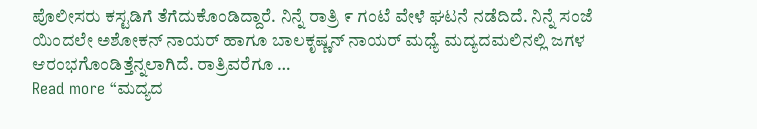ಪೊಲೀಸರು ಕಸ್ಟಡಿಗೆ ತೆಗೆದುಕೊಂಡಿದ್ದಾರೆ. ನಿನ್ನೆ ರಾತ್ರಿ ೯ ಗಂಟೆ ವೇಳೆ ಘಟನೆ ನಡೆದಿದೆ. ನಿನ್ನೆ ಸಂಜೆ ಯಿಂದಲೇ ಅಶೋಕನ್ ನಾಯರ್ ಹಾಗೂ ಬಾಲಕೃಷ್ಣನ್ ನಾಯರ್ ಮಧ್ಯೆ ಮದ್ಯದಮಲಿನಲ್ಲಿ ಜಗಳ ಆರಂಭಗೊಂಡಿತ್ತೆನ್ನಲಾಗಿದೆ. ರಾತ್ರಿವರೆಗೂ …
Read more “ಮದ್ಯದ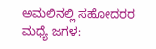ಅಮಲಿನಲ್ಲಿ ಸಹೋದರರ ಮಧ್ಯೆ ಜಗಳ: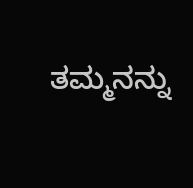ತಮ್ಮನನ್ನು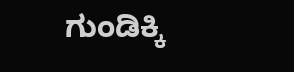ಗುಂಡಿಕ್ಕಿ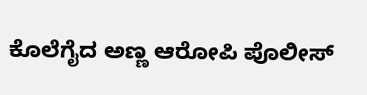ಕೊಲೆಗೈದ ಅಣ್ಣ ಆರೋಪಿ ಪೊಲೀಸ್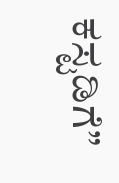ಕಸ್ಟಡಿಗೆ”